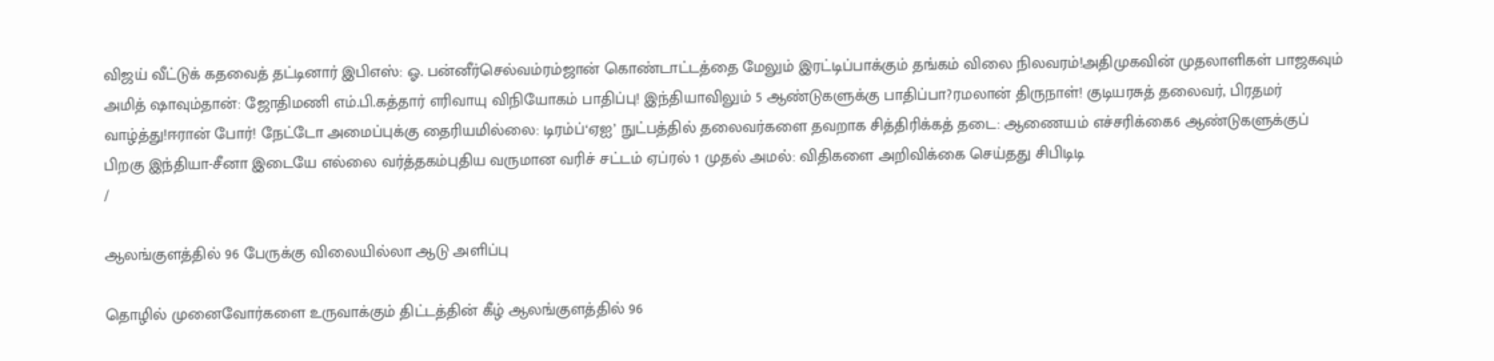விஜய் வீட்டுக் கதவைத் தட்டினார் இபிஎஸ்: ஓ. பன்னீர்செல்வம்ரம்ஜான் கொண்டாட்டத்தை மேலும் இரட்டிப்பாக்கும் தங்கம் விலை நிலவரம்!அதிமுகவின் முதலாளிகள் பாஜகவும் அமித் ஷாவும்தான்: ஜோதிமணி எம்.பி.கத்தார் எரிவாயு விநியோகம் பாதிப்பு! இந்தியாவிலும் 5 ஆண்டுகளுக்கு பாதிப்பா?ரமலான் திருநாள்! குடியரசுத் தலைவர், பிரதமர் வாழ்த்து!ஈரான் போர்! நேட்டோ அமைப்புக்கு தைரியமில்லை: டிரம்ப்‘ஏஐ’ நுட்பத்தில் தலைவர்களை தவறாக சித்திரிக்கத் தடை: ஆணையம் எச்சரிக்கை6 ஆண்டுகளுக்குப் பிறகு இந்தியா-சீனா இடையே எல்லை வர்த்தகம்புதிய வருமான வரிச் சட்டம் ஏப்ரல் 1 முதல் அமல்: விதிகளை அறிவிக்கை செய்தது சிபிடிடி
/

ஆலங்குளத்தில் 96 பேருக்கு விலையில்லா ஆடு அளிப்பு

தொழில் முனைவோர்களை உருவாக்கும் திட்டத்தின் கீழ் ஆலங்குளத்தில் 96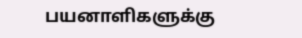பயனாளிகளுக்கு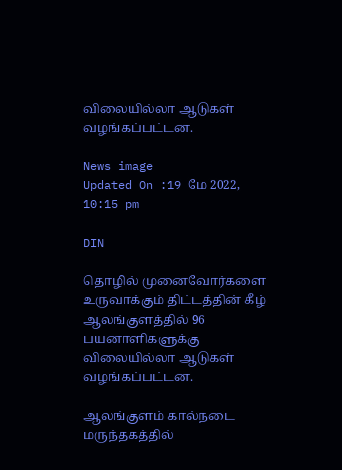விலையில்லா ஆடுகள் வழங்கப்பட்டன.

News image
Updated On :19 மே 2022, 10:15 pm

DIN

தொழில் முனைவோர்களை உருவாக்கும் திட்டத்தின் கீழ் ஆலங்குளத்தில் 96 பயனாளிகளுக்கு விலையில்லா ஆடுகள் வழங்கப்பட்டன.

ஆலங்குளம் கால்நடை மருந்தகத்தில்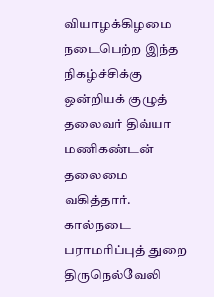வியாழக்கிழமை நடைபெற்ற இந்த நிகழ்ச்சிக்கு ஒன்றியக் குழுத் தலைவர் திவ்யா மணிகண்டன் தலைமை வகித்தார். கால்நடை பராமரிப்புத் துறை திருநெல்வேலி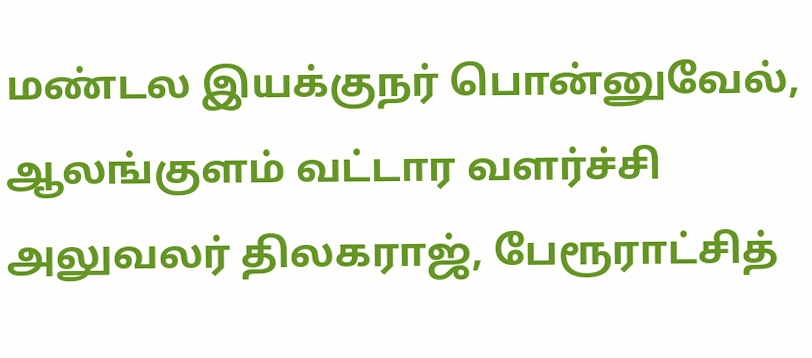மண்டல இயக்குநர் பொன்னுவேல், ஆலங்குளம் வட்டார வளர்ச்சி அலுவலர் திலகராஜ், பேரூராட்சித்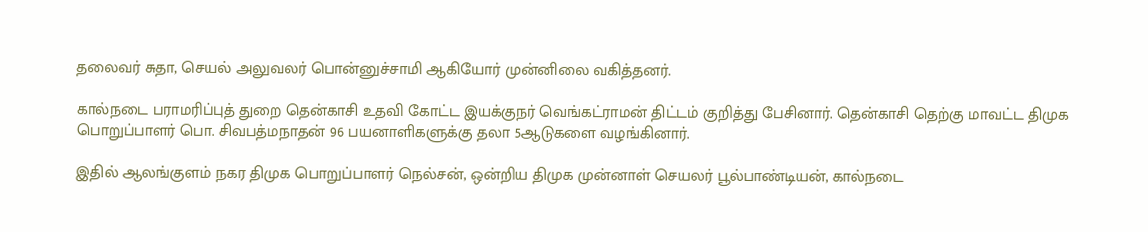தலைவர் சுதா, செயல் அலுவலர் பொன்னுச்சாமி ஆகியோர் முன்னிலை வகித்தனர்.

கால்நடை பராமரிப்புத் துறை தென்காசி உதவி கோட்ட இயக்குநர் வெங்கட்ராமன் திட்டம் குறித்து பேசினார். தென்காசி தெற்கு மாவட்ட திமுக பொறுப்பாளர் பொ. சிவபத்மநாதன் 96 பயனாளிகளுக்கு தலா 5ஆடுகளை வழங்கினார்.

இதில் ஆலங்குளம் நகர திமுக பொறுப்பாளர் நெல்சன், ஒன்றிய திமுக முன்னாள் செயலர் பூல்பாண்டியன், கால்நடை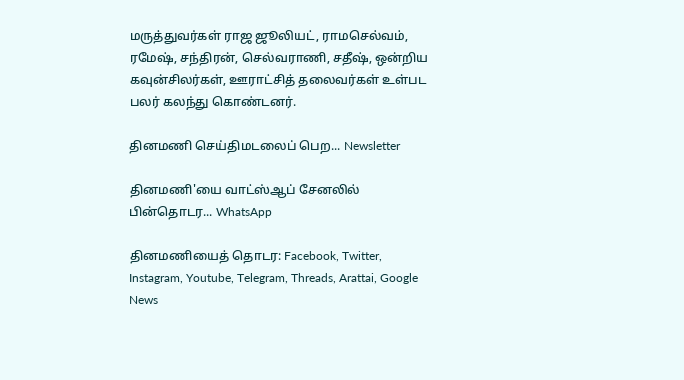மருத்துவர்கள் ராஜ ஜூலியட், ராமசெல்வம், ரமேஷ், சந்திரன், செல்வராணி, சதீஷ், ஒன்றிய கவுன்சிலர்கள், ஊராட்சித் தலைவர்கள் உள்பட பலர் கலந்து கொண்டனர்.

தினமணி செய்திமடலைப் பெற... Newsletter

தினமணி'யை வாட்ஸ்ஆப் சேனலில் பின்தொடர... WhatsApp

தினமணியைத் தொடர: Facebook, Twitter, Instagram, Youtube, Telegram, Threads, Arattai, Google News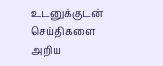உடனுக்குடன் செய்திகளை அறிய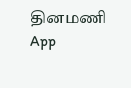தினமணி App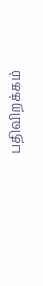பதிவிறக்கம்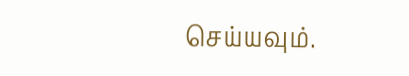செய்யவும்.